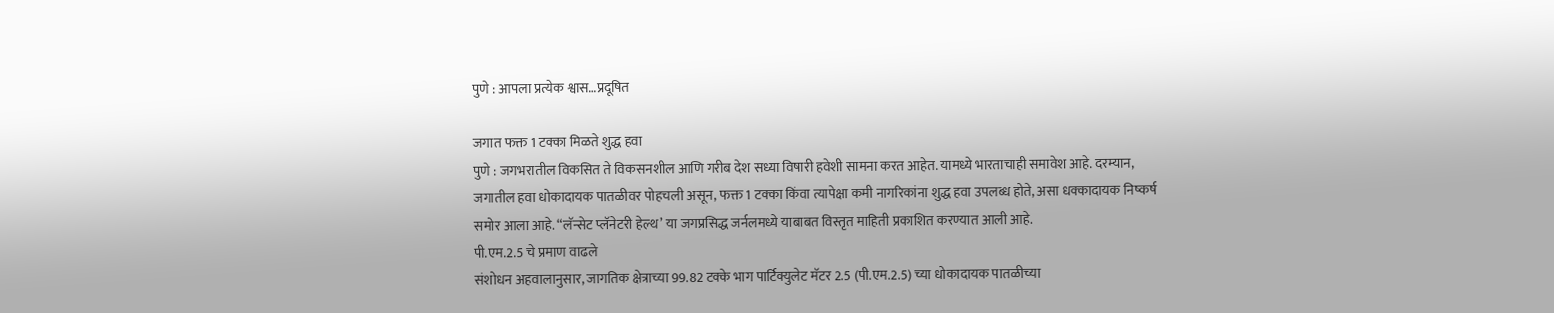पुणे : आपला प्रत्येक श्वास…प्रदूषित

जगात फक्त 1 टक्का मिळते शुद्ध हवा
पुणे : जगभरातील विकसित ते विकसनशील आणि गरीब देश सध्या विषारी हवेशी सामना करत आहेत. यामध्ये भारताचाही समावेश आहे. दरम्यान, जगातील हवा धोकादायक पातळीवर पोहचली असून, फक्त 1 टक्का किंवा त्यापेक्षा कमी नागरिकांना शुद्ध हवा उपलब्ध होते, असा धक्कादायक निष्कर्ष समोर आला आहे. “लॅन्सेट प्लॅनेटरी हेल्थ’ या जगप्रसिद्ध जर्नलमध्ये याबाबत विस्तृत माहिती प्रकाशित करण्यात आली आहे.
पी.एम.2.5 चे प्रमाण वाढले
संशोधन अहवालानुसार, जागतिक क्षेत्राच्या 99.82 टक्के भाग पार्टिक्युलेट मॅटर 2.5 (पी.एम.2.5) च्या धोकादायक पातळीच्या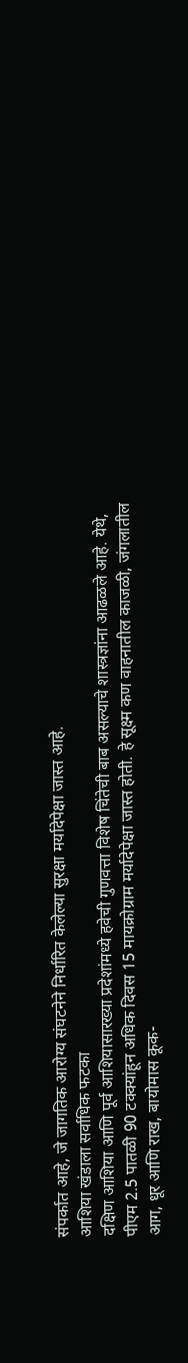संपर्कात आहे, जे जागतिक आरोग्य संघटनेने निर्धारित केलेल्या सुरक्षा मर्यादेपेक्षा जास्त आहे.
आशिया खंडाला सर्वाधिक फटका
दक्षिण आशिया आणि पूर्व आशियासारख्या प्रदेशांमध्ये हवेची गुणवत्ता विशेष चिंतेची बाब असल्याचे शास्त्रज्ञांना आढळले आहे. येथे, पीएम 2.5 पातळी 90 टक्क्यांहून अधिक दिवस 15 मायक्रोग्राम मर्यादेपेक्षा जास्त होती. हे सूक्ष्म कण वाहनातील काजळी, जंगलातील आग, धूर आणि राख, बायोमास कूक-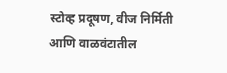स्टोव्ह प्रदूषण, वीज निर्मिती आणि वाळवंटातील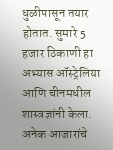धुळीपासून तयार होतात. सुमारे 5 हजार ठिकाणी हा अभ्यास ऑस्ट्रेलिया आणि चीनमधील शास्त्रज्ञांनी केला.
अनेक आजारांचे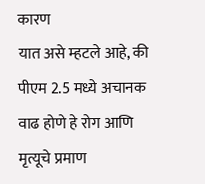कारण
यात असे म्हटले आहे, की पीएम 2.5 मध्ये अचानक वाढ होणे हे रोग आणि मृत्यूचे प्रमाण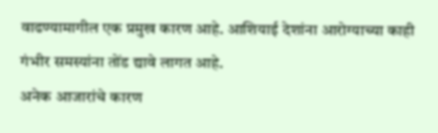वाढण्यामागील एक प्रमुख कारण आहे. आशियाई देशांना आरोग्याच्या काही गंभीर समस्यांना तोंड द्यावे लागत आहे.
अनेक आजारांचे कारण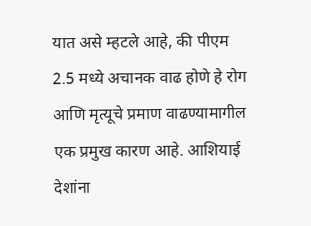यात असे म्हटले आहे, की पीएम 2.5 मध्ये अचानक वाढ होणे हे रोग आणि मृत्यूचे प्रमाण वाढण्यामागील एक प्रमुख कारण आहे. आशियाई देशांना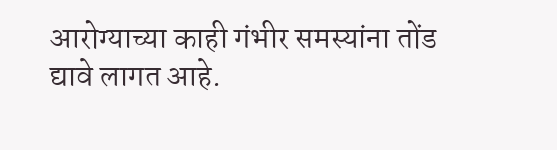आरोग्याच्या काही गंभीर समस्यांना तोंड द्यावे लागत आहे.